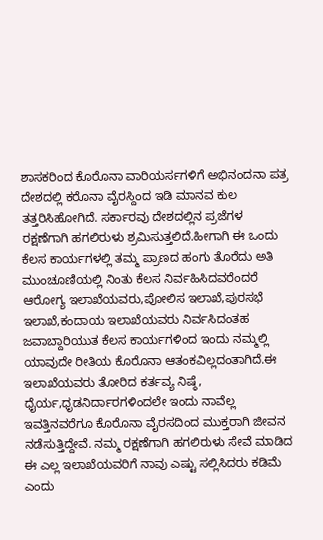ಶಾಸಕರಿಂದ ಕೊರೊನಾ ವಾರಿಯರ್ಸಗಳಿಗೆ ಅಭಿನಂದನಾ ಪತ್ರ
ದೇಶದಲ್ಲಿ ಕರೊನಾ ವೈರಸ್ದಿಂದ ಇಡಿ ಮಾನವ ಕುಲ ತತ್ತರಿಸಿಹೋಗಿದೆ. ಸರ್ಕಾರವು ದೇಶದಲ್ಲಿನ ಪ್ರಜೆಗಳ ರಕ್ಷಣೆಗಾಗಿ ಹಗಲಿರುಳು ಶ್ರಮಿಸುತ್ತಲಿದೆ.ಹೀಗಾಗಿ ಈ ಒಂದು ಕೆಲಸ ಕಾರ್ಯಗಳಲ್ಲಿ ತಮ್ಮ ಪ್ರಾಣದ ಹಂಗು ತೊರೆದು ಅತಿ ಮುಂಚೂಣಿಯಲ್ಲಿ ನಿಂತು ಕೆಲಸ ನಿರ್ವಹಿಸಿದವರೆಂದರೆ ಆರೋಗ್ಯ ಇಲಾಖೆಯವರು,ಪೋಲಿಸ ಇಲಾಖೆ,ಪುರಸಭೆ ಇಲಾಖೆ,ಕಂದಾಯ ಇಲಾಖೆಯವರು ನಿರ್ವಸಿದಂತಹ ಜವಾಬ್ದಾರಿಯುತ ಕೆಲಸ ಕಾರ್ಯಗಳಿಂದ ಇಂದು ನಮ್ಮಲ್ಲಿ ಯಾವುದೇ ರೀತಿಯ ಕೊರೊನಾ ಆತಂಕವಿಲ್ಲದಂತಾಗಿದೆ.ಈ ಇಲಾಖೆಯವರು ತೋರಿದ ಕರ್ತವ್ಯ ನಿಷ್ಠೆ, ಧೈರ್ಯ,ಧೃಡನಿರ್ದಾರಗಳಿಂದಲೇ ಇಂದು ನಾವೆಲ್ಲ ಇವತ್ತಿನವರೆಗೂ ಕೊರೊನಾ ವೈರಸದಿಂದ ಮುಕ್ತರಾಗಿ ಜೀವನ ನಡೆಸುತ್ತಿದ್ದೇವೆ. ನಮ್ಮ ರಕ್ಷಣೆಗಾಗಿ ಹಗಲಿರುಳು ಸೇವೆ ಮಾಡಿದ ಈ ಎಲ್ಲ ಇಲಾಖೆಯವರಿಗೆ ನಾವು ಎಷ್ಟು ಸಲ್ಲಿಸಿದರು ಕಡಿಮೆ ಎಂದು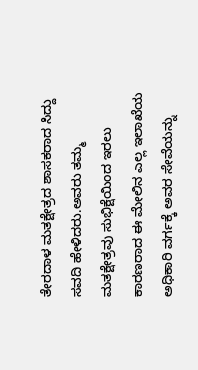ತೇರದಾಳ ಮತಕ್ಷೇತ್ರದ ಶಾಸಕರಾದ ಸಿದ್ದು ಸವದಿ ಹೇಳಿದರು.ಅವರು ತಮ್ಮ ಮತಕ್ಷೇತ್ರವು ಸುಭಿಕ್ಷೆಯಿಂದ ಇರಲು ಕಾರಣರಾದ ಈ ಮೇಲಿನ ಎಲ್ಲ ಇಲಾಖೆಯ ಅಧಿಕಾರಿ ವರ್ಗಕ್ಕೆ ಅವರ ಸೇವೆಯನ್ನು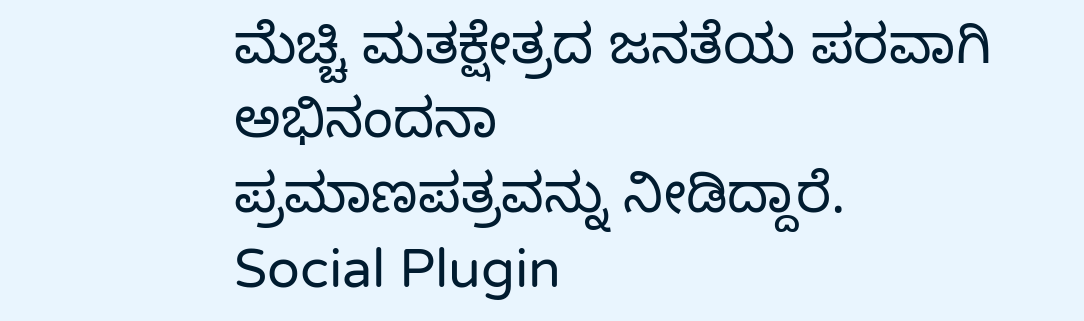ಮೆಚ್ಚಿ ಮತಕ್ಷೇತ್ರದ ಜನತೆಯ ಪರವಾಗಿ ಅಭಿನಂದನಾ
ಪ್ರಮಾಣಪತ್ರವನ್ನು ನೀಡಿದ್ದಾರೆ.
Social Plugin